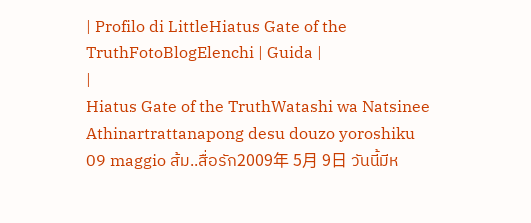| Profilo di LittleHiatus Gate of the TruthFotoBlogElenchi | Guida |
|
Hiatus Gate of the TruthWatashi wa Natsinee Athinartrattanapong desu douzo yoroshiku 09 maggio ส้ม..สื่อรัก2009年 5月 9日 วันนี้มีห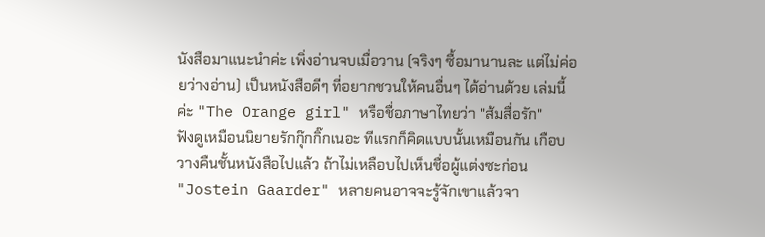นังสือมาแนะนำค่ะ เพิ่งอ่านจบเมื่อวาน (จริงๆ ซื้อมานานละ แต่ไม่ค่อยว่างอ่าน) เป็นหนังสือดีๆ ที่อยากชวนให้คนอื่นๆ ได้อ่านด้วย เล่มนี้ค่ะ "The Orange girl" หรือชื่อภาษาไทยว่า "ส้มสื่อรัก"
ฟังดูเหมือนนิยายรักกุ๊กกิ๊กเนอะ ทีแรกก็คิดแบบนั้นเหมือนกัน เกือบวางคืนชั้นหนังสือไปแล้ว ถ้าไม่เหลือบไปเห็นชื่อผู้แต่งซะก่อน "Jostein Gaarder" หลายคนอาจจะรู้จักเขาแล้วจา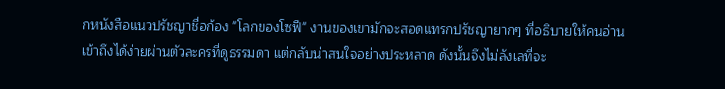กหนังสือแนวปรัชญาชื่อก้อง "โลกของโซฟี" งานของเขามักจะสอดแทรกปรัชญายากๆ ที่อธิบายให้คนอ่านเข้าถึงได้ง่ายผ่านตัวละครที่ดูธรรมดา แต่กลับน่าสนใจอย่างประหลาด ดังนั้นจึงไม่ลังเลที่จะ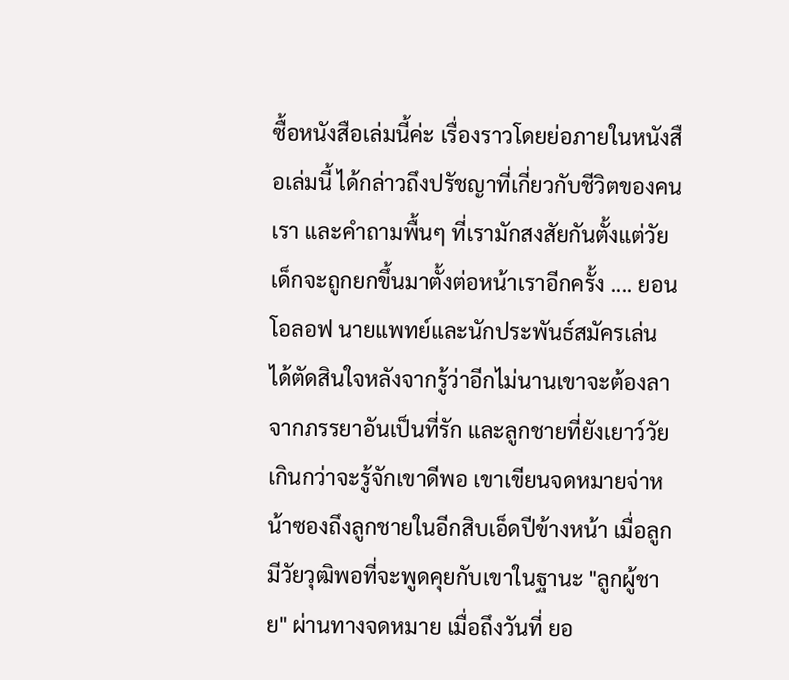ซื้อหนังสือเล่มนี้ค่ะ เรื่องราวโดยย่อภายในหนังสือเล่มนี้ ได้กล่าวถึงปรัชญาที่เกี่ยวกับชีวิตของคนเรา และคำถามพื้นๆ ที่เรามักสงสัยกันตั้งแต่วัยเด็กจะถูกยกขึ้นมาตั้งต่อหน้าเราอีกครั้ง .... ยอน โอลอฟ นายแพทย์และนักประพันธ์สมัครเล่น ได้ตัดสินใจหลังจากรู้ว่าอีกไม่นานเขาจะต้องลาจากภรรยาอันเป็นที่รัก และลูกชายที่ยังเยาว์วัยเกินกว่าจะรู้จักเขาดีพอ เขาเขียนจดหมายจ่าหน้าซองถึงลูกชายในอีกสิบเอ็ดปีข้างหน้า เมื่อลูกมีวัยวุฒิพอที่จะพูดคุยกับเขาในฐานะ "ลูกผู้ชาย" ผ่านทางจดหมาย เมื่อถึงวันที่ ยอ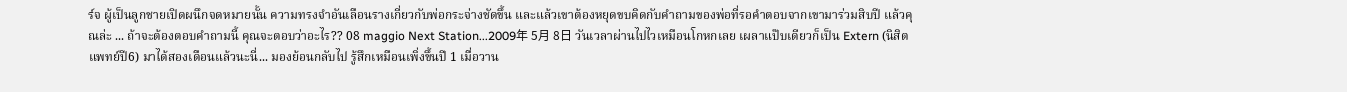ร์จ ผู้เป็นลูกชายเปิดผนึกจดหมายนั้น ความทรงจำอันเลือนรางเกี่ยวกับพ่อกระจ่างชัดขึ้น และแล้วเขาต้องหยุดขบคิดกับคำถามของพ่อที่รอคำตอบจากเขามาร่วมสิบปี แล้วคุณล่ะ ... ถ้าจะต้องตอบคำถามนี้ คุณจะตอบว่าอะไร?? 08 maggio Next Station...2009年 5月 8日 วันเวลาผ่านไปไวเหมือนโกหกเลย เผลาแป๊บเดียวก็เป็น Extern (นิสิตแพทย์ปี6) มาได้สองเดือนแล้วนะนี่... มองย้อนกลับไป รู้สึกเหมือนเพิ่งขึ้นปี 1 เมื่อวาน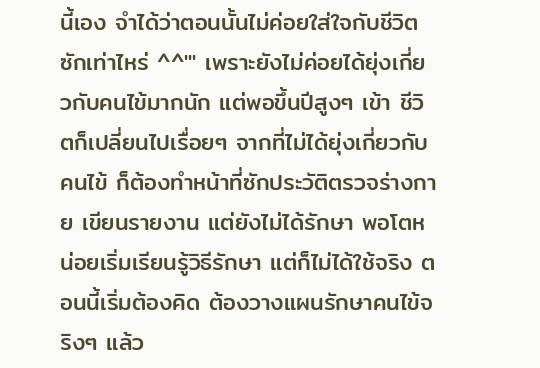นี้เอง จำได้ว่าตอนนั้นไม่ค่อยใส่ใจกับชีวิตซักเท่าไหร่ ^^''' เพราะยังไม่ค่อยได้ยุ่งเกี่ยวกับคนไข้มากนัก แต่พอขึ้นปีสูงๆ เข้า ชีวิตก็เปลี่ยนไปเรื่อยๆ จากที่ไม่ได้ยุ่งเกี่ยวกับคนไข้ ก็ต้องทำหน้าที่ซักประวัติตรวจร่างกาย เขียนรายงาน แต่ยังไม่ได้รักษา พอโตหน่อยเริ่มเรียนรู้วิธีรักษา แต่ก็ไม่ได้ใช้จริง ตอนนี้เริ่มต้องคิด ต้องวางแผนรักษาคนไข้จริงๆ แล้ว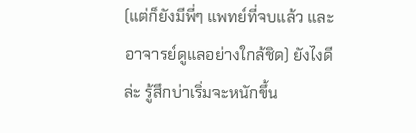(แต่ก็ยังมีพี่ๆ แพทย์ที่จบแล้ว และอาจารย์ดูแลอย่างใกล้ชิด) ยังไงดีล่ะ รู้สึกบ่าเริ่มจะหนักขึ้น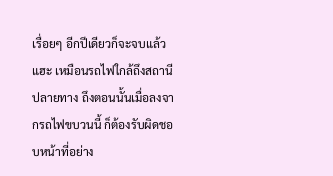เรื่อยๆ อีกปีเดียวก็จะจบแล้วแฮะ เหมือนรถไฟใกล้ถึงสถานีปลายทาง ถึงตอนนั้นเมื่อลงจากรถไฟขบวนนี้ ก็ต้องรับผิดชอบหน้าที่อย่าง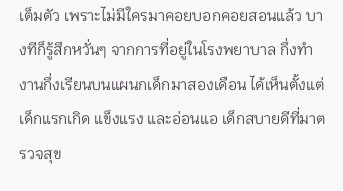เต็มตัว เพราะไม่มีใครมาคอยบอกคอยสอนแล้ว บางทีก็รู้สึกหวั่นๆ จากการที่อยู่ในโรงพยาบาล กึ่งทำงานกึ่งเรียนบนแผนกเด็กมาสองเดือน ได้เห็นตั้งแต่เด็กแรกเกิด แข็งแรง และอ่อนแอ เด็กสบายดีที่มาตรวจสุข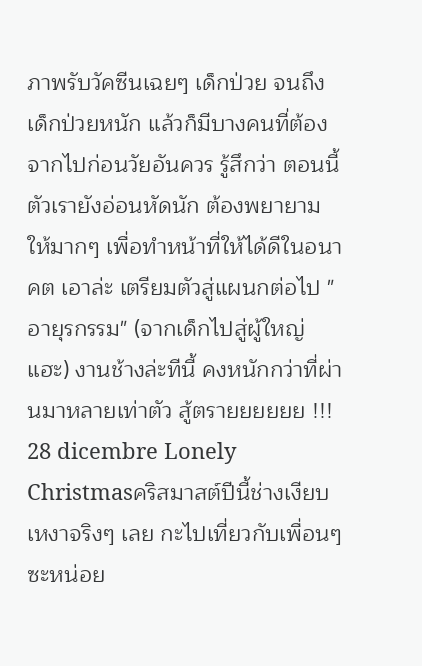ภาพรับวัคซีนเฉยๆ เด็กป่วย จนถึงเด็กป่วยหนัก แล้วก็มีบางคนที่ต้องจากไปก่อนวัยอันควร รู้สึกว่า ตอนนี้ตัวเรายังอ่อนหัดนัก ต้องพยายามให้มากๆ เพื่อทำหน้าที่ให้ได้ดีในอนาคต เอาล่ะ เตรียมตัวสู่แผนกต่อไป "อายุรกรรม" (จากเด็กไปสู่ผู้ใหญ่แฮะ) งานช้างล่ะทีนี้ คงหนักกว่าที่ผ่านมาหลายเท่าตัว สู้ตรายยยยยย !!! 28 dicembre Lonely Christmasคริสมาสต์ปีนี้ช่างเงียบเหงาจริงๆ เลย กะไปเที่ยวกับเพื่อนๆ ซะหน่อย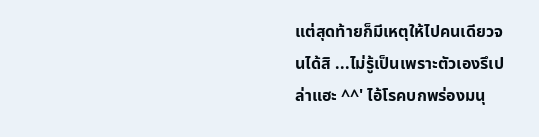แต่สุดท้ายก็มีเหตุให้ไปคนเดียวจนได้สิ ...ไม่รู้เป็นเพราะตัวเองรึเปล่าแฮะ ^^' ไอ้โรคบกพร่องมนุ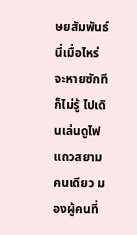ษยสัมพันธ์นี่เมื่อไหร่จะหายซักทีก็ไม่รู้ ไปเดินเล่นดูไฟแถวสยามคนเดียว มองผู้คนที่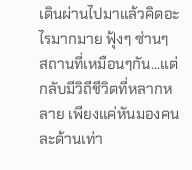เดินผ่านไปมาแล้วคิดอะไรมากมาย ฟุ้งๆ ซ่านๆ
สถานที่เหมือนๆกัน...แต่กลับมีวิถีชีวิตที่หลากหลาย เพียงแค่หันมองคนละด้านเท่า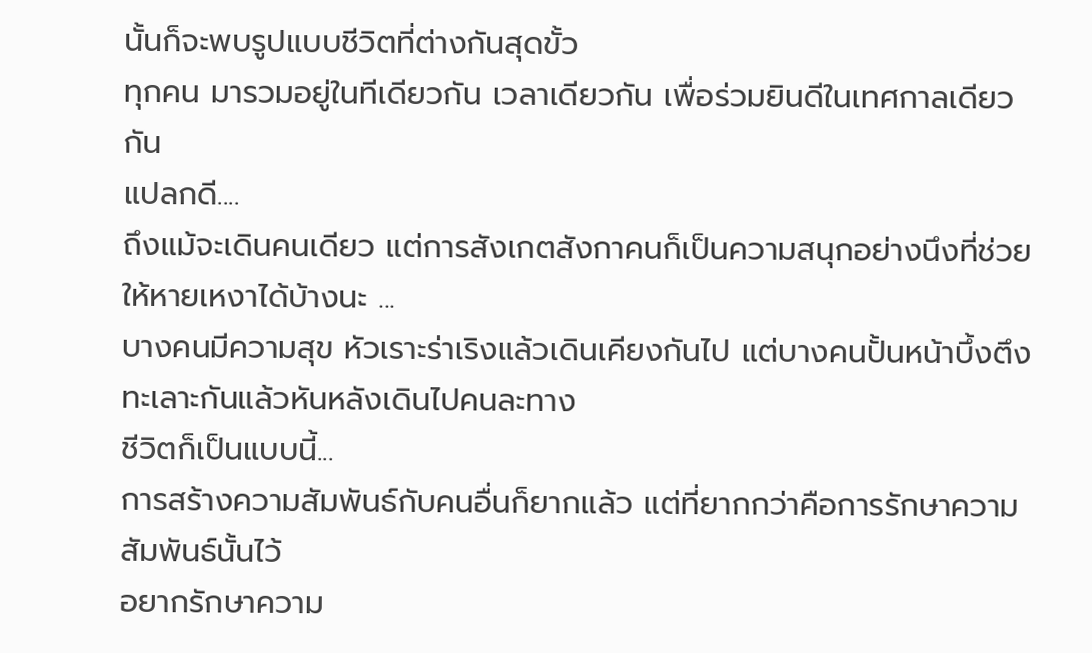นั้นก็จะพบรูปแบบชีวิตที่ต่างกันสุดขั้ว
ทุกคน มารวมอยู่ในทีเดียวกัน เวลาเดียวกัน เพื่อร่วมยินดีในเทศกาลเดียวกัน
แปลกดี....
ถึงแม้จะเดินคนเดียว แต่การสังเกตสังกาคนก็เป็นความสนุกอย่างนึงที่ช่วยให้หายเหงาได้บ้างนะ ...
บางคนมีความสุข หัวเราะร่าเริงแล้วเดินเคียงกันไป แต่บางคนปั้นหน้าบึ้งตึง ทะเลาะกันแล้วหันหลังเดินไปคนละทาง
ชีวิตก็เป็นแบบนี้...
การสร้างความสัมพันธ์กับคนอื่นก็ยากแล้ว แต่ที่ยากกว่าคือการรักษาความสัมพันธ์นั้นไว้
อยากรักษาความ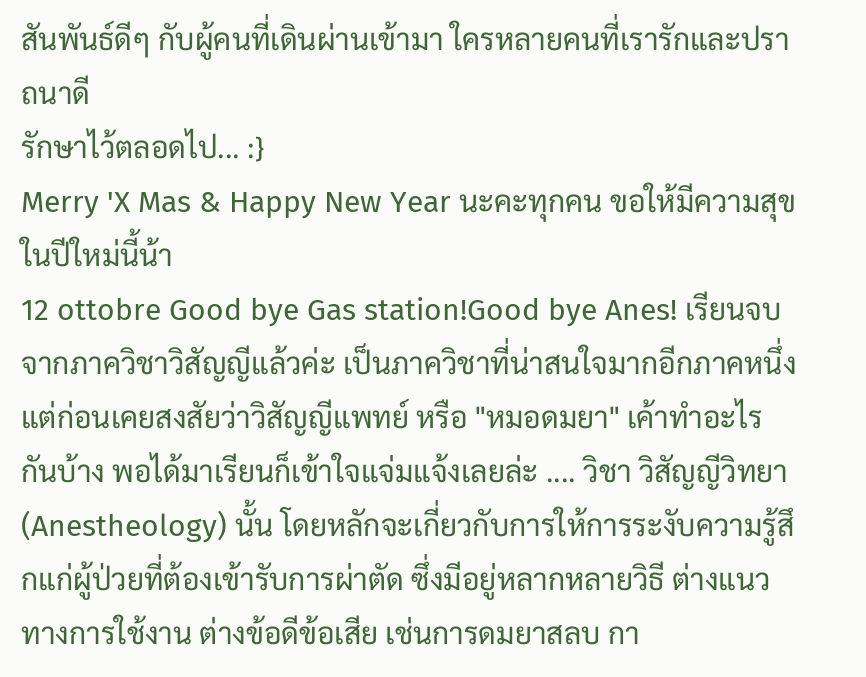สันพันธ์ดีๆ กับผู้คนที่เดินผ่านเข้ามา ใครหลายคนที่เรารักและปราถนาดี
รักษาไว้ตลอดไป... :}
Merry 'X Mas & Happy New Year นะคะทุกคน ขอให้มีความสุขในปีใหม่นี้น้า
12 ottobre Good bye Gas station!Good bye Anes! เรียนจบจากภาควิชาวิสัญญีแล้วค่ะ เป็นภาควิชาที่น่าสนใจมากอีกภาคหนึ่ง แต่ก่อนเคยสงสัยว่าวิสัญญีแพทย์ หรือ "หมอดมยา" เค้าทำอะไรกันบ้าง พอได้มาเรียนก็เข้าใจแจ่มแจ้งเลยล่ะ .... วิชา วิสัญญีวิทยา (Anestheology) นั้น โดยหลักจะเกี่ยวกับการให้การระงับความรู้สึกแก่ผู้ป่วยที่ต้องเข้ารับการผ่าตัด ซึ่งมีอยู่หลากหลายวิธี ต่างแนวทางการใช้งาน ต่างข้อดีข้อเสีย เช่นการดมยาสลบ กา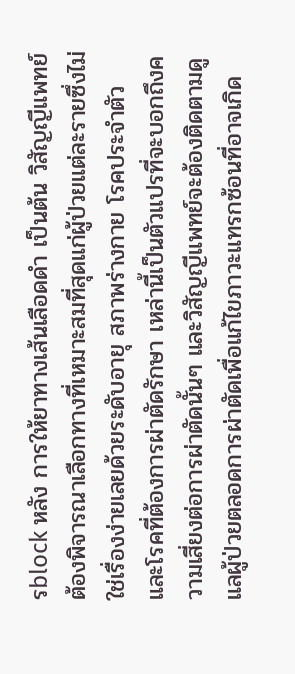รblock หลัง การให้ยาทางเส้นเลือดดำ เป็นต้น วิสัญญีแพทย์ต้องพิจารณาเลือกทางที่เหมาะสมที่สุดแก่ผู้ป่วยแต่ละรายซึ่งไม่ใช่เรื่องง่ายเลยด้วยระดับอายุ สภาพร่างกาย โรคประจำตัว และโรคที่ต้องการผ่าตัดรักษา เหล่านี้เป็นตัวแปรที่จะบอกถึงความเสี่ยงต่อการผ่าตัดนั้นๆ และวิสัญญีแพทย์จะต้องติดตามดูแลผู้ป่วยตลอดการผ่าตัดเพื่อแก้ไขภาวะแทรกซ้อนที่อาจเกิด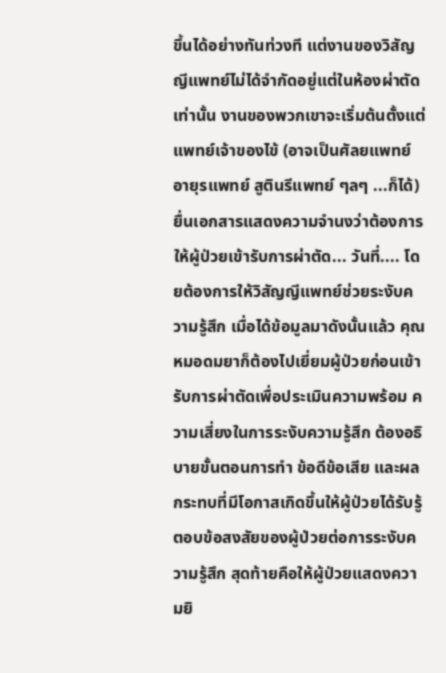ขึ้นได้อย่างทันท่วงที แต่งานของวิสัญญีแพทย์ไม่ได้จำกัดอยู่แต่ในห้องผ่าตัดเท่านั้น งานของพวกเขาจะเริ่มต้นตั้งแต่แพทย์เจ้าของไข้ (อาจเป็นศัลยแพทย์ อายุรแพทย์ สูตินรีแพทย์ ๆลๆ ...ก็ได้) ยื่นเอกสารแสดงความจำนงว่าต้องการให้ผู้ป่วยเข้ารับการผ่าตัด... วันที่.... โดยต้องการให้วิสัญญีแพทย์ช่วยระงับความรู้สึก เมื่อได้ข้อมูลมาดังนั้นแล้ว คุณหมอดมยาก็ต้องไปเยี่ยมผู้ป่วยก่อนเข้ารับการผ่าตัดเพื่อประเมินความพร้อม ความเสี่ยงในการระงับความรู้สึก ต้องอธิบายขั้นตอนการทำ ข้อดีข้อเสีย และผลกระทบที่มีโอกาสเกิดขึ้นให้ผู้ป่วยได้รับรู้ ตอบข้อสงสัยของผู้ป่วยต่อการระงับความรู้สึก สุดท้ายคือให้ผู้ป่วยแสดงความยิ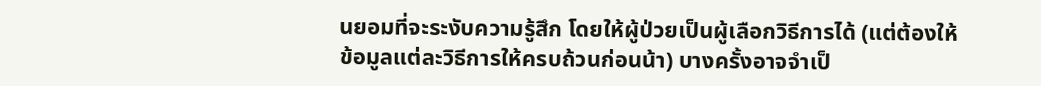นยอมที่จะระงับความรู้สึก โดยให้ผู้ป่วยเป็นผู้เลือกวิธีการได้ (แต่ต้องให้ข้อมูลแต่ละวิธีการให้ครบถ้วนก่อนน้า) บางครั้งอาจจำเป็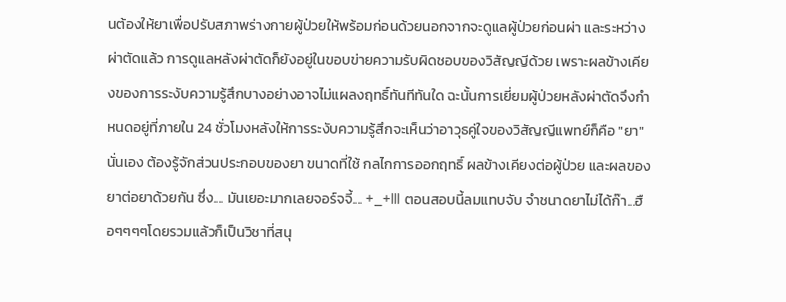นต้องให้ยาเพื่อปรับสภาพร่างกายผู้ป่วยให้พร้อมก่อนด้วยนอกจากจะดูแลผู้ป่วยก่อนผ่า และระหว่างผ่าตัดแล้ว การดูแลหลังผ่าตัดก็ยังอยู่ในขอบข่ายความรับผิดชอบของวิสัญญีด้วย เพราะผลข้างเคียงของการระงับความรู้สึกบางอย่างอาจไม่แผลงฤทธิ์ทันทีทันใด ฉะนั้นการเยี่ยมผู้ป่วยหลังผ่าตัดจึงกำหนดอยู่ที่ภายใน 24 ชั่วโมงหลังให้การระงับความรู้สึกจะเห็นว่าอาวุธคู่ใจของวิสัญญีแพทย์ก็คือ "ยา" นั่นเอง ต้องรู้จักส่วนประกอบของยา ขนาดที่ใช้ กลไกการออกฤทธิ์ ผลข้างเคียงต่อผู้ป่วย และผลของยาต่อยาด้วยกัน ซึ่ง.... มันเยอะมากเลยจอร์จจี้.... +_+lll ตอนสอบนี้ลมแทบจับ จำชนาดยาไม่ได้ก๊า...ฮือๆๆๆๆโดยรวมแล้วก็เป็นวิชาที่สนุ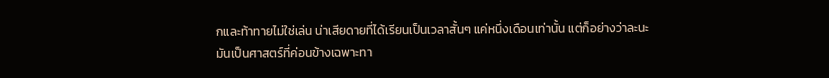กและท้าทายไม่ใช่เล่น น่าเสียดายที่ได้เรียนเป็นเวลาสั้นๆ แค่หนึ่งเดือนเท่านั้น แต่ก็อย่างว่าละนะ มันเป็นศาสตร์ที่ค่อนข้างเฉพาะทา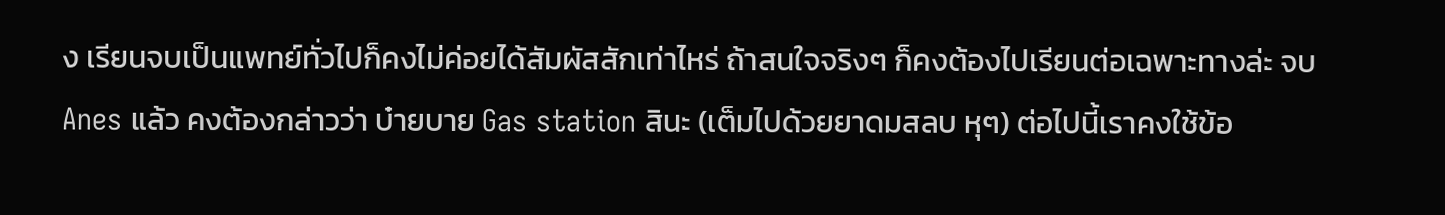ง เรียนจบเป็นแพทย์ทั่วไปก็คงไม่ค่อยได้สัมผัสสักเท่าไหร่ ถ้าสนใจจริงๆ ก็คงต้องไปเรียนต่อเฉพาะทางล่ะ จบ Anes แล้ว คงต้องกล่าวว่า บ๋ายบาย Gas station สินะ (เต็มไปด้วยยาดมสลบ หุๆ) ต่อไปนี้เราคงใช้ข้อ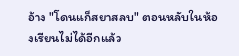อ้าง "โดนแก็สยาสลบ" ตอนหลับในห้องเรียนไม่ได้อีกแล้ว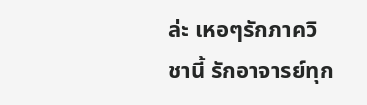ล่ะ เหอๆรักภาควิชานี้ รักอาจารย์ทุก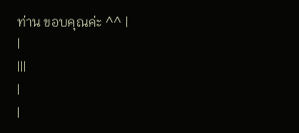ท่าน ขอบคุณค่ะ ^^ |
|
|||
|
|